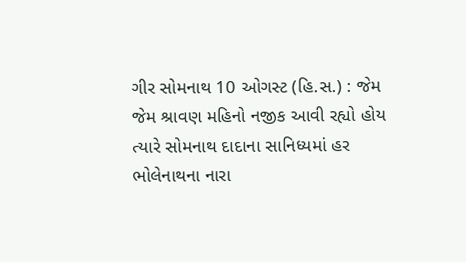ગીર સોમનાથ 10 ઓગસ્ટ (હિ.સ.) : જેમ જેમ શ્રાવણ મહિનો નજીક આવી રહ્યો હોય ત્યારે સોમનાથ દાદાના સાનિધ્યમાં હર ભોલેનાથના નારા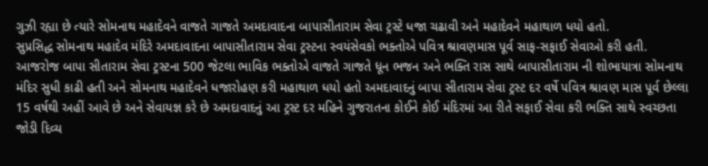ગુઝી રહ્યા છે ત્યારે સોમનાથ મહાદેવને વાજતે ગાજતે અમદાવાદના બાપાસીતારામ સેવા ટ્રસ્ટે ધજા ચઢાવી અને મહાદેવને મહાથાળ ધયો હતો.
સુપ્રસિદ્ધ સોમનાથ મહાદેવ મંદિરે અમદાવાદના બાપાસીતારામ સેવા ટ્રસ્ટના સ્વયંસેવકો ભક્તોએ પવિત્ર શ્રાવણમાસ પૂર્વ સાફ-સફાઈ સેવાઓ કરી હતી. આજરોજ બાપા સીતારામ સેવા ટ્રસ્ટના 500 જેટલા ભાવિક ભક્તોએ વાજતે ગાજતે ધૂન ભજન અને ભક્તિ રાસ સાથે બાપાસીતારામ ની શોભાયાત્રા સોમનાથ મંદિર સુધી કાઢી હતી અને સોમનાથ મહાદેવને ધજારોહણ કરી મહાથાળ ધયો હતો અમદાવાદનું બાપા સીતારામ સેવા ટ્રસ્ટ દર વર્ષે પવિત્ર શ્રાવણ માસ પૂર્વ છેલ્લા 15 વર્ષથી અહીં આવે છે અને સેવાયજ્ઞ કરે છે અમદાવાદનું આ ટ્રસ્ટ દર મહિને ગુજરાતના કોઈને કોઈ મંદિરમાં આ રીતે સફાઈ સેવા કરી ભક્તિ સાથે સ્વચ્છતા જોડી દિવ્ય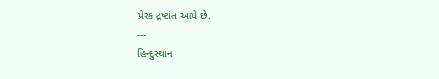પ્રેરક દ્રષ્ટાંત આપે છે.
---
હિન્દુસ્થાન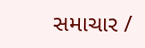સમાચાર /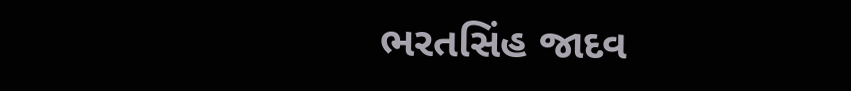ભરતસિંહ જાદવ